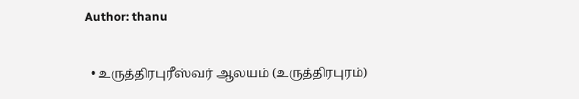Author: thanu

  • உருத்திரபுரீஸ்வர் ஆலயம் (உருத்திரபுரம்)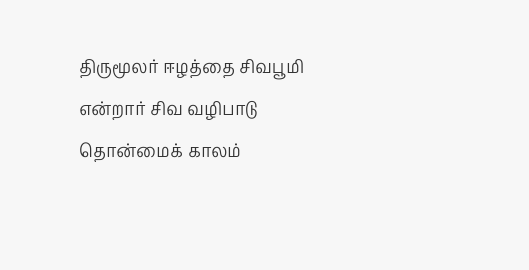திருமூலர் ஈழத்தை சிவபூமி என்றார் சிவ வழிபாடு தொன்மைக் காலம்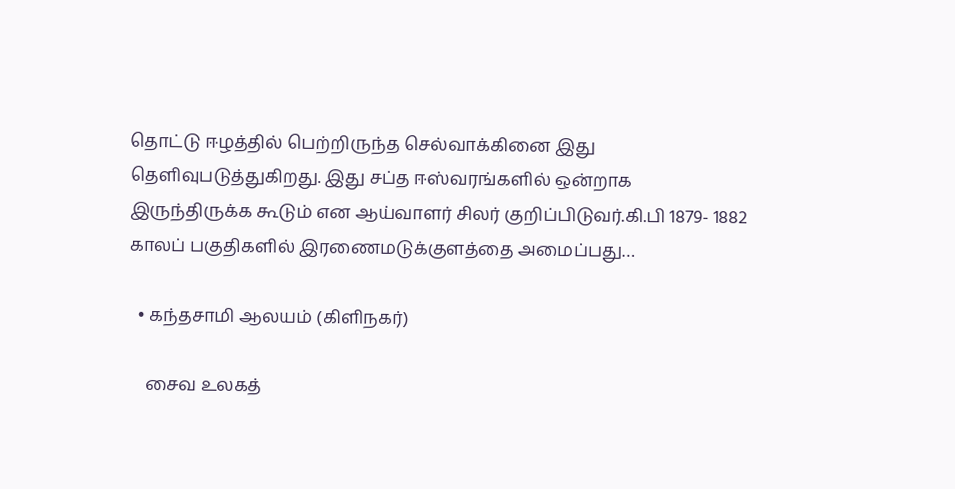தொட்டு ஈழத்தில் பெற்றிருந்த செல்வாக்கினை இது தெளிவுபடுத்துகிறது. இது சப்த ஈஸ்வரங்களில் ஒன்றாக இருந்திருக்க கூடும் என ஆய்வாளர் சிலர் குறிப்பிடுவர்.கி.பி 1879- 1882 காலப் பகுதிகளில் இரணைமடுக்குளத்தை அமைப்பது…

  • கந்தசாமி ஆலயம் (கிளிநகர்)

    சைவ உலகத்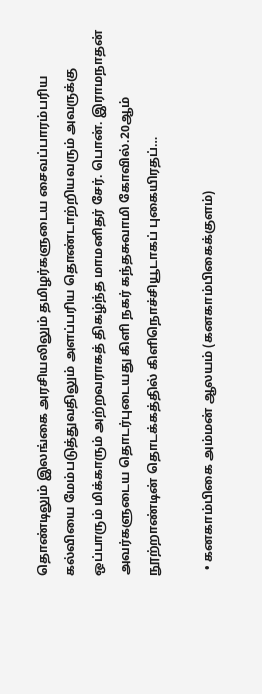தொண்டிலும் இலங்கை அரசியலிலும் தமிழர்களுடைய சைவப்பாரம்பரிய கல்வியை மேம்படுத்துவதிலும் அளப்பரிய தொண்டாற்றியவரும் அவருக்கு ஒப்பாரும் மிக்காரும் அற்றவராகத் திகழ்ந்த மாமனிதர் சேர். பொன். இராமநாதன் அவர்களுடைய தொடர்புடையது கிளி நகர் கந்தசுவாமி கோவில்.20ஆம் நூற்றாண்டின் தொடக்கத்தில் கிளிநொச்சியூடாகப் புகையிரதப்…

  • கனகாம்பிகை அம்மன் ஆலயம் (கனகாம்பிகைக்குளம்)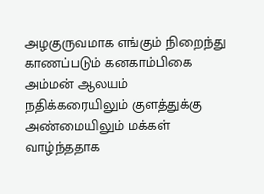அழகுருவமாக எங்கும் நிறைந்து காணப்படும் கனகாம்பிகை அம்மன் ஆலயம் நதிக்கரையிலும் குளத்துக்கு அண்மையிலும் மக்கள் வாழ்ந்ததாக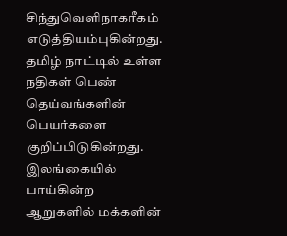சிந்துவெளிநாகரீகம் எடுத்தியம்புகின்றது. தமிழ் நாட்டில் உள்ள நதிகள் பெண் தெய்வங்களின் பெயர்களை குறிப்பிடுகின்றது. இலங்கையில் பாய்கின்ற ஆறுகளில் மக்களின்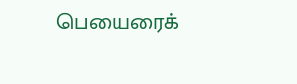பெயைரைக்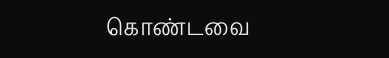கொண்டவை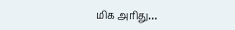மிக அரிது…